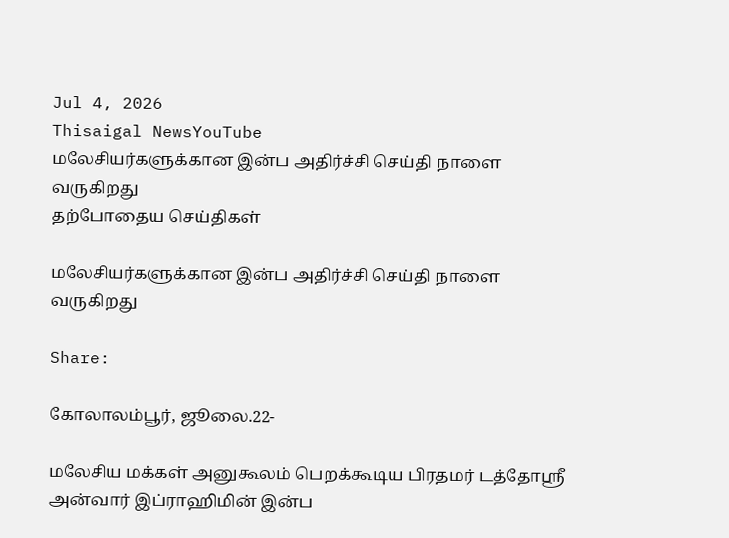Jul 4, 2026
Thisaigal NewsYouTube
மலேசியர்களுக்கான இன்ப அதிர்ச்சி செய்தி நாளை வருகிறது
தற்போதைய செய்திகள்

மலேசியர்களுக்கான இன்ப அதிர்ச்சி செய்தி நாளை வருகிறது

Share:

கோலாலம்பூர், ஜூலை.22-

மலேசிய மக்கள் அனுகூலம் பெறக்கூடிய பிரதமர் டத்தோஸ்ரீ அன்வார் இப்ராஹிமின் இன்ப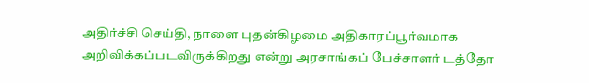அதிர்ச்சி செய்தி, நாளை புதன்கிழமை அதிகாரப்பூர்வமாக அறிவிக்கப்படவிருக்கிறது என்று அரசாங்கப் பேச்சாளர் டத்தோ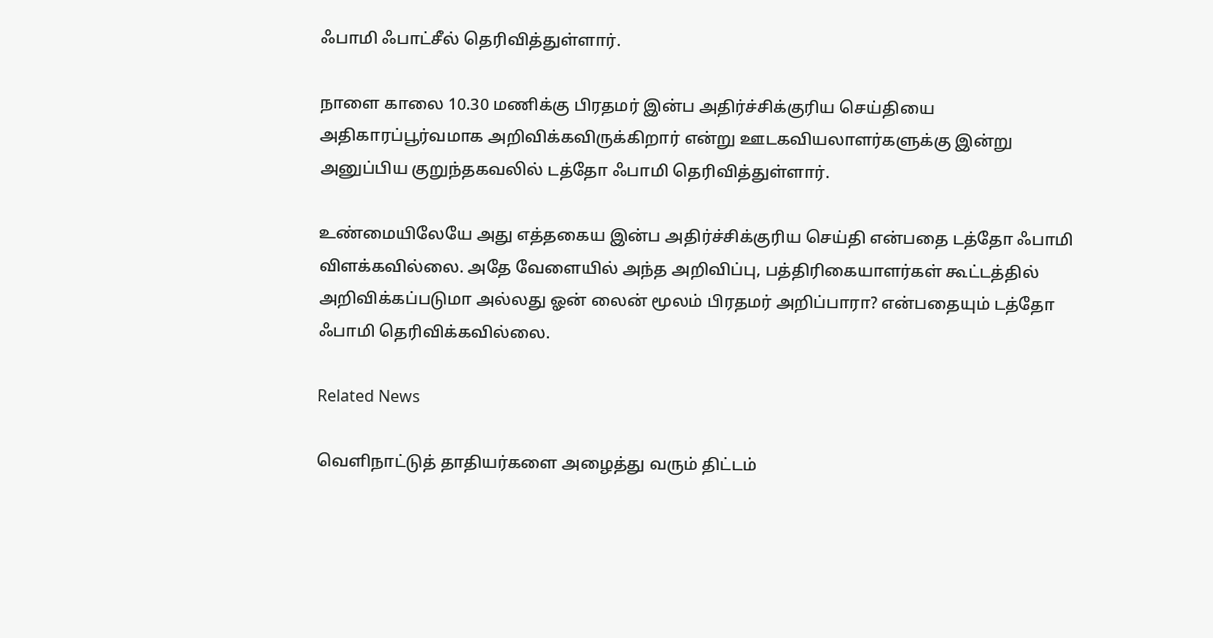ஃபாமி ஃபாட்சீல் தெரிவித்துள்ளார்.

நாளை காலை 10.30 மணிக்கு பிரதமர் இன்ப அதிர்ச்சிக்குரிய செய்தியை அதிகாரப்பூர்வமாக அறிவிக்கவிருக்கிறார் என்று ஊடகவியலாளர்களுக்கு இன்று அனுப்பிய குறுந்தகவலில் டத்தோ ஃபாமி தெரிவித்துள்ளார்.

உண்மையிலேயே அது எத்தகைய இன்ப அதிர்ச்சிக்குரிய செய்தி என்பதை டத்தோ ஃபாமி விளக்கவில்லை. அதே வேளையில் அந்த அறிவிப்பு, பத்திரிகையாளர்கள் கூட்டத்தில் அறிவிக்கப்படுமா அல்லது ஓன் லைன் மூலம் பிரதமர் அறிப்பாரா? என்பதையும் டத்தோ ஃபாமி தெரிவிக்கவில்லை.

Related News

வெளிநாட்டுத் தாதியர்களை அழைத்து வரும் திட்டம்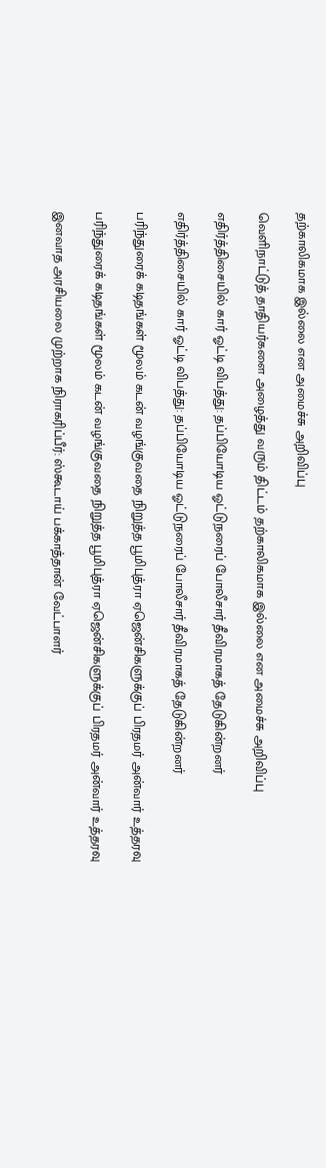தற்காலிகமாக இல்லை என அமைச்சு அறிவிப்பு

வெளிநாட்டுத் தாதியர்களை அழைத்து வரும் திட்டம் தற்காலிகமாக இல்லை என அமைச்சு அறிவிப்பு

எதிர்த்திசையில் கார் ஓட்டி விபத்து: தப்பியோடிய ஓட்டுநரைப் போலீசார் தீவிரமாகத் தேடுகின்றனர்

எதிர்த்திசையில் கார் ஓட்டி விபத்து: தப்பியோடிய ஓட்டுநரைப் போலீசார் தீவிரமாகத் தேடுகின்றனர்

பரிந்துரைக் கடிதங்கள் மூலம் கடன் வழங்குவதை நிறுத்த பூமிபுத்ரா ஏஜென்சிகளுக்குப் பிரதமர் அன்வார் உத்தரவு

பரிந்துரைக் கடிதங்கள் மூலம் கடன் வழங்குவதை நிறுத்த பூமிபுத்ரா ஏஜென்சிகளுக்குப் பிரதமர் அன்வார் உத்தரவு

இனவாத அரசியலை முற்றாக நிராகரிப்பீர்: ஸ்கூடாய் பக்காத்தான் வேட்பாளர்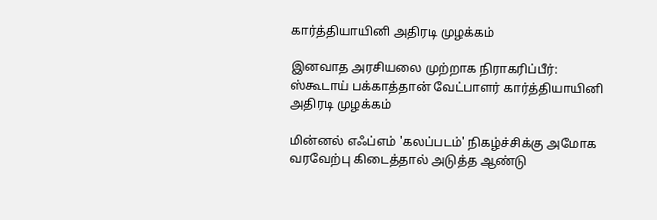கார்த்தியாயினி அதிரடி முழக்கம்

இனவாத அரசியலை முற்றாக நிராகரிப்பீர்: ஸ்கூடாய் பக்காத்தான் வேட்பாளர் கார்த்தியாயினி அதிரடி முழக்கம்

மின்னல் எஃப்எம் 'கலப்படம்' நிகழ்ச்சிக்கு அமோக வரவேற்பு கிடைத்தால் அடுத்த ஆண்டு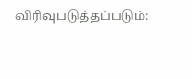விரிவுபடுத்தப்படும்: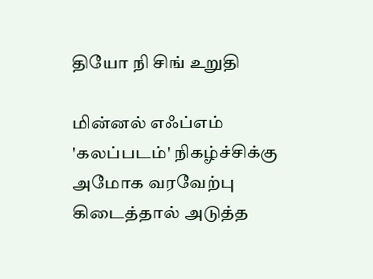தியோ நி சிங் உறுதி

மின்னல் எஃப்எம் 'கலப்படம்' நிகழ்ச்சிக்கு அமோக வரவேற்பு கிடைத்தால் அடுத்த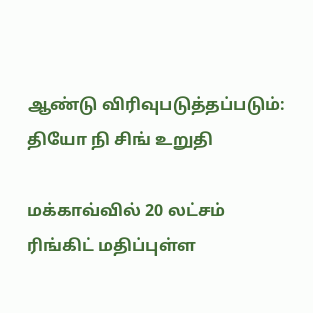ஆண்டு விரிவுபடுத்தப்படும்: தியோ நி சிங் உறுதி

மக்காவ்வில் 20 லட்சம் ரிங்கிட் மதிப்புள்ள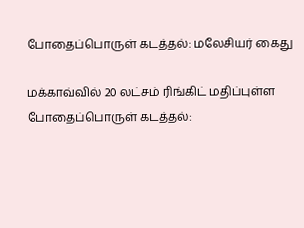போதைப்பொருள் கடத்தல்: மலேசியர் கைது

மக்காவ்வில் 20 லட்சம் ரிங்கிட் மதிப்புள்ள போதைப்பொருள் கடத்தல்: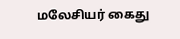மலேசியர் கைது